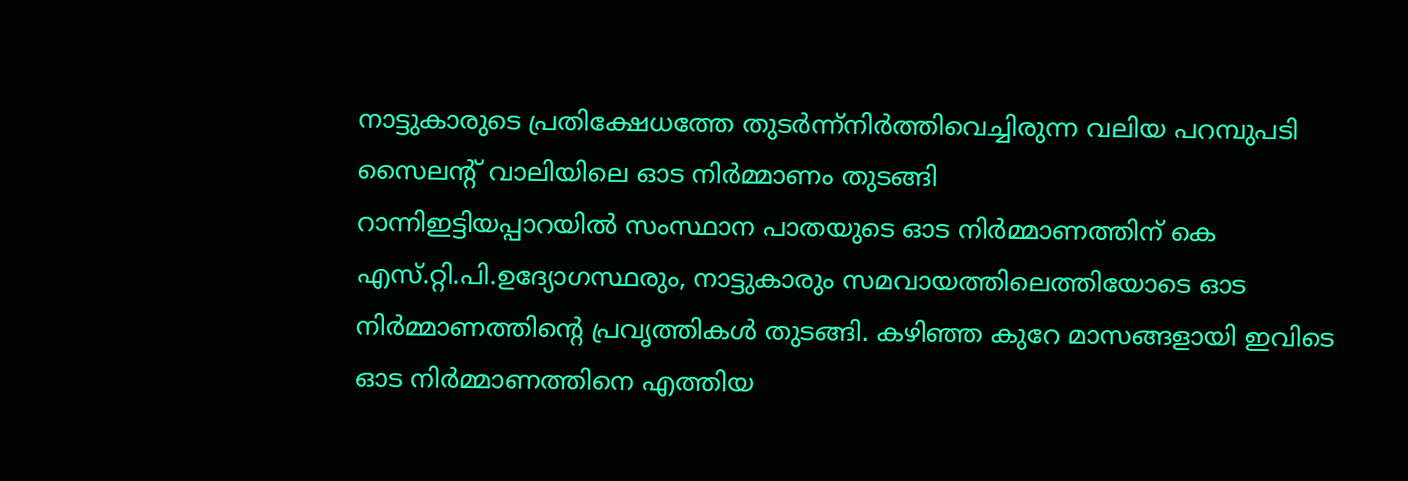നാട്ടുകാരുടെ പ്രതിക്ഷേധത്തേ തുടർന്ന്നിർത്തിവെച്ചിരുന്ന വലിയ പറമ്പുപടി സൈലൻ്റ് വാലിയിലെ ഓട നിർമ്മാണം തുടങ്ങി
റാന്നിഇട്ടിയപ്പാറയിൽ സംസ്ഥാന പാതയുടെ ഓട നിർമ്മാണത്തിന് കെ എസ്.റ്റി.പി.ഉദ്യോഗസ്ഥരും, നാട്ടുകാരും സമവായത്തിലെത്തിയോടെ ഓട നിർമ്മാണത്തിൻ്റെ പ്രവൃത്തികൾ തുടങ്ങി. കഴിഞ്ഞ കുറേ മാസങ്ങളായി ഇവിടെ ഓട നിർമ്മാണത്തിനെ എത്തിയ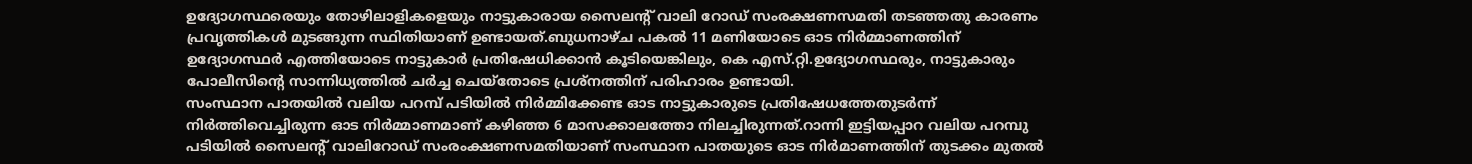ഉദ്യോഗസ്ഥരെയും തോഴിലാളികളെയും നാട്ടുകാരായ സൈലൻ്റ് വാലി റോഡ് സംരക്ഷണസമതി തടഞ്ഞതു കാരണം പ്രവൃത്തികൾ മുടങ്ങുന്ന സ്ഥിതിയാണ് ഉണ്ടായത്.ബുധനാഴ്ച പകൽ 11 മണിയോടെ ഓട നിർമ്മാണത്തിന് ഉദ്യോഗസ്ഥർ എത്തിയോടെ നാട്ടുകാർ പ്രതിഷേധിക്കാൻ കൂടിയെങ്കിലും, കെ എസ്.റ്റി.ഉദ്യോഗസ്ഥരും, നാട്ടുകാരും പോലീസിൻ്റെ സാന്നിധ്യത്തിൽ ചർച്ച ചെയ്തോടെ പ്രശ്നത്തിന് പരിഹാരം ഉണ്ടായി.
സംസ്ഥാന പാതയിൽ വലിയ പറമ്പ് പടിയിൽ നിർമ്മിക്കേണ്ട ഓട നാട്ടുകാരുടെ പ്രതിഷേധത്തേതുടർന്ന് നിർത്തിവെച്ചിരുന്ന ഓട നിർമ്മാണമാണ് കഴിഞ്ഞ 6 മാസക്കാലത്തോ നിലച്ചിരുന്നത്.റാന്നി ഇട്ടിയപ്പാറ വലിയ പറമ്പു പടിയിൽ സൈലൻ്റ് വാലിറോഡ് സംരംക്ഷണസമതിയാണ് സംസ്ഥാന പാതയുടെ ഓട നിർമാണത്തിന് തുടക്കം മുതൽ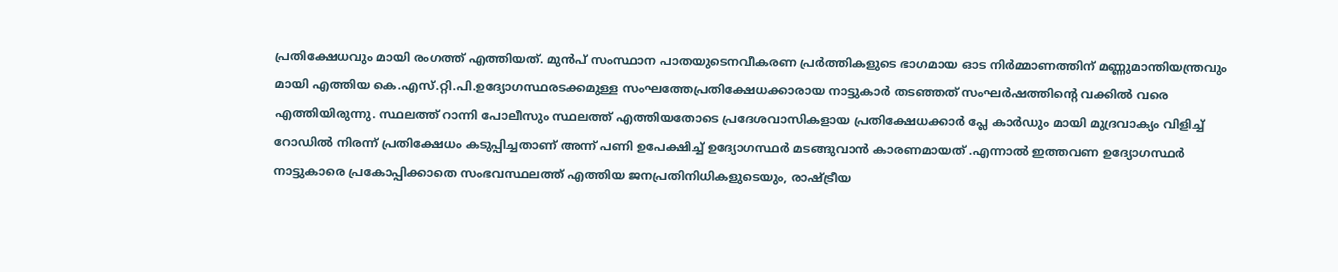പ്രതിക്ഷേധവും മായി രംഗത്ത് എത്തിയത്. മുൻപ് സംസ്ഥാന പാതയുടെനവീകരണ പ്രർത്തികളുടെ ഭാഗമായ ഓട നിർമ്മാണത്തിന് മണ്ണുമാന്തിയന്ത്രവും മായി എത്തിയ കെ.എസ്.റ്റി.പി.ഉദ്യോഗസ്ഥരടക്കമുള്ള സംഘത്തേപ്രതിക്ഷേധക്കാരായ നാട്ടുകാർ തടഞ്ഞത് സംഘർഷത്തിൻ്റെ വക്കിൽ വരെ എത്തിയിരുന്നു. സ്ഥലത്ത് റാന്നി പോലീസും സ്ഥലത്ത് എത്തിയതോടെ പ്രദേശവാസികളായ പ്രതിക്ഷേധക്കാർ പ്ലേ കാർഡും മായി മുദ്രവാക്യം വിളിച്ച് റോഡിൽ നിരന്ന് പ്രതിക്ഷേധം കടുപ്പിച്ചതാണ് അന്ന് പണി ഉപേക്ഷിച്ച് ഉദ്യോഗസ്ഥർ മടങ്ങുവാൻ കാരണമായത് .എന്നാൽ ഇത്തവണ ഉദ്യോഗസ്ഥർ നാട്ടുകാരെ പ്രകോപ്പിക്കാതെ സംഭവസ്ഥലത്ത് എത്തിയ ജനപ്രതിനിധികളുടെയും, രാഷ്ട്രീയ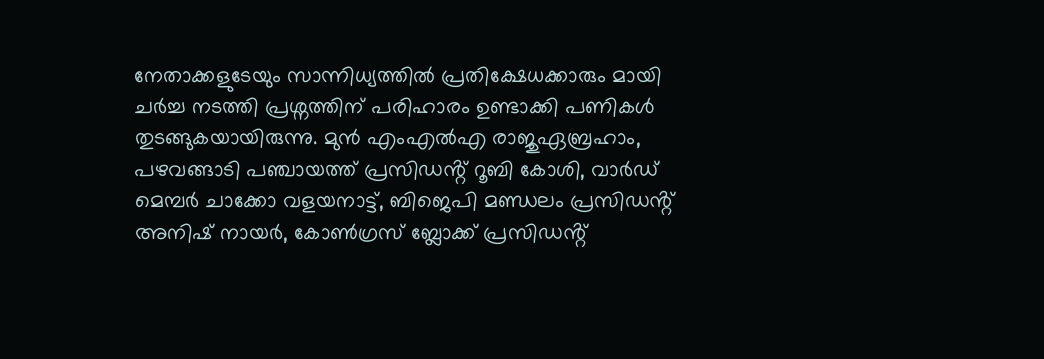നേതാക്കളുടേയും സാന്നിധ്യത്തിൽ പ്രതിക്ഷേധക്കാരും മായി ചർച്ച നടത്തി പ്രശ്നത്തിന് പരിഹാരം ഉണ്ടാക്കി പണികൾ തുടങ്ങുകയായിരുന്നു. മുൻ എംഎൽഎ രാജുഏബ്രഹാം, പഴവങ്ങാടി പഞ്ചായത്ത് പ്രസിഡൻ്റ് റൂബി കോശി, വാർഡ് മെമ്പർ ചാക്കോ വളയനാട്ട്, ബിജെപി മണ്ഡലം പ്രസിഡൻ്റ് അനിഷ് നായർ, കോൺഗ്രസ് ബ്ലോക്ക് പ്രസിഡൻ്റ്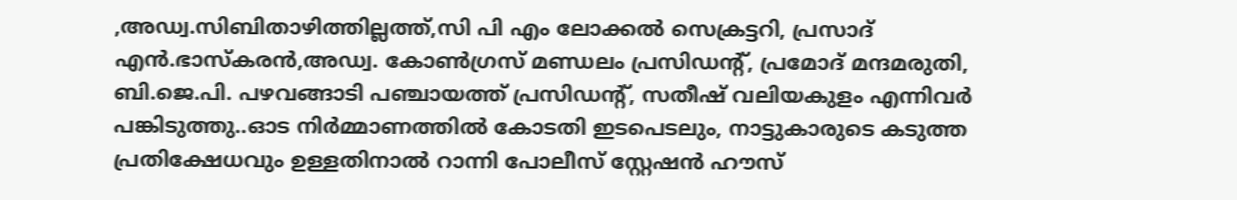,അഡ്വ.സിബിതാഴിത്തില്ലത്ത്,സി പി എം ലോക്കൽ സെക്രട്ടറി, പ്രസാദ് എൻ.ഭാസ്കരൻ,അഡ്വ. കോൺഗ്രസ് മണ്ഡലം പ്രസിഡൻ്റ്, പ്രമോദ് മന്ദമരുതി, ബി.ജെ.പി. പഴവങ്ങാടി പഞ്ചായത്ത് പ്രസിഡൻ്റ്, സതീഷ് വലിയകുളം എന്നിവർ പങ്കിടുത്തു..ഓട നിർമ്മാണത്തിൽ കോടതി ഇടപെടലും, നാട്ടുകാരുടെ കടുത്ത പ്രതിക്ഷേധവും ഉള്ളതിനാൽ റാന്നി പോലീസ് സ്റ്റേഷൻ ഹൗസ്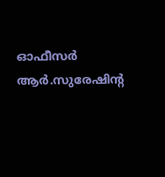ഓഫീസർ ആർ.സുരേഷിൻ്റ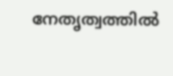നേതൃത്വത്തിൽ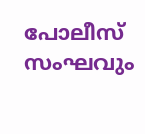പോലീസ് സംഘവും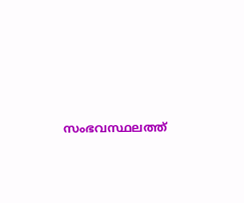സംഭവസ്ഥലത്ത്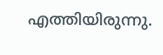എത്തിയിരുന്നു.